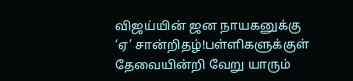விஜய்யின் ஜன நாயகனுக்கு ‘ஏ’ சான்றிதழ்!பள்ளிகளுக்குள் தேவையின்றி வேறு யாரும்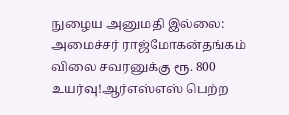நுழைய அனுமதி இல்லை: அமைச்சர் ராஜ்மோகன்தங்கம் விலை சவரனுக்கு ரூ. 800 உயர்வு!ஆர்எஸ்எஸ் பெற்ற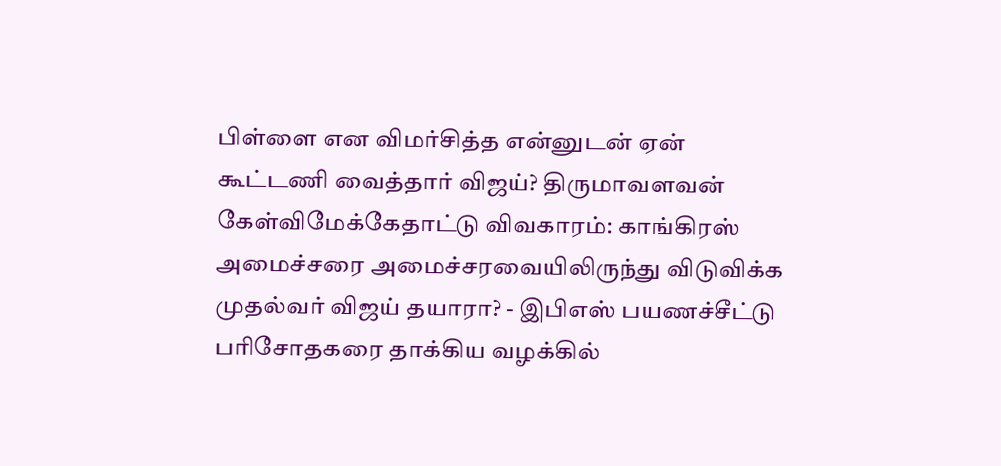பிள்ளை என விமர்சித்த என்னுடன் ஏன் கூட்டணி வைத்தார் விஜய்? திருமாவளவன் கேள்விமேக்கேதாட்டு விவகாரம்: காங்கிரஸ் அமைச்சரை அமைச்சரவையிலிருந்து விடுவிக்க முதல்வர் விஜய் தயாரா? - இபிஎஸ் பயணச்சீட்டு பரிசோதகரை தாக்கிய வழக்கில்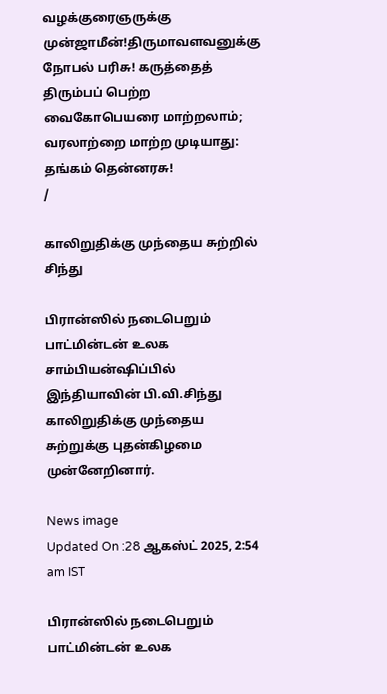வழக்குரைஞருக்கு முன்ஜாமீன்!திருமாவளவனுக்கு நோபல் பரிசு! கருத்தைத் திரும்பப் பெற்ற வைகோபெயரை மாற்றலாம்; வரலாற்றை மாற்ற முடியாது: தங்கம் தென்னரசு!
/

காலிறுதிக்கு முந்தைய சுற்றில் சிந்து

பிரான்ஸில் நடைபெறும் பாட்மின்டன் உலக சாம்பியன்ஷிப்பில் இந்தியாவின் பி.வி.சிந்து காலிறுதிக்கு முந்தைய சுற்றுக்கு புதன்கிழமை முன்னேறினார்.

News image
Updated On :28 ஆகஸ்ட் 2025, 2:54 am IST

பிரான்ஸில் நடைபெறும் பாட்மின்டன் உலக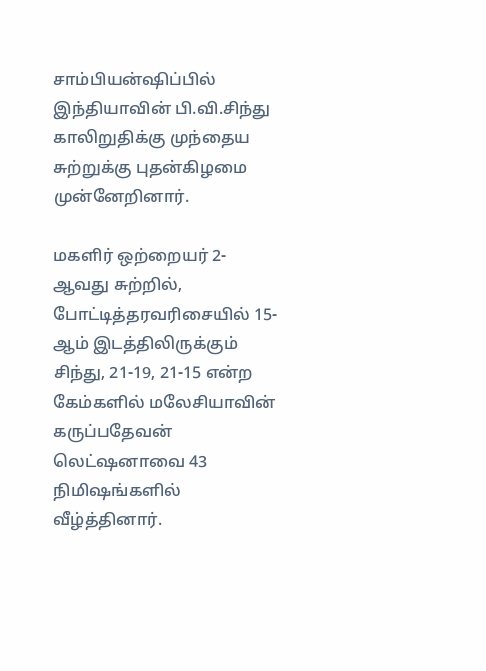சாம்பியன்ஷிப்பில் இந்தியாவின் பி.வி.சிந்து காலிறுதிக்கு முந்தைய சுற்றுக்கு புதன்கிழமை முன்னேறினார்.

மகளிர் ஒற்றையர் 2-ஆவது சுற்றில், போட்டித்தரவரிசையில் 15-ஆம் இடத்திலிருக்கும் சிந்து, 21-19, 21-15 என்ற கேம்களில் மலேசியாவின் கருப்பதேவன் லெட்ஷனாவை 43 நிமிஷங்களில் வீழ்த்தினார்.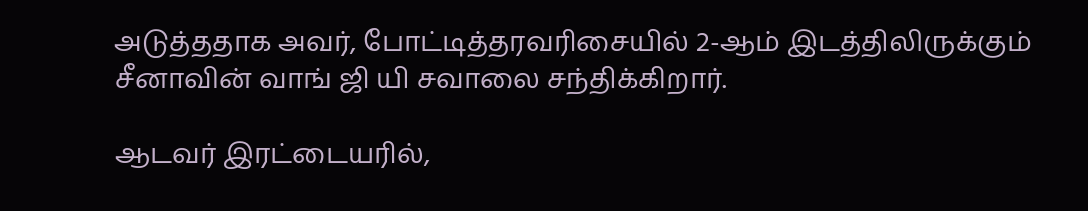அடுத்ததாக அவர், போட்டித்தரவரிசையில் 2-ஆம் இடத்திலிருக்கும் சீனாவின் வாங் ஜி யி சவாலை சந்திக்கிறார்.

ஆடவர் இரட்டையரில்,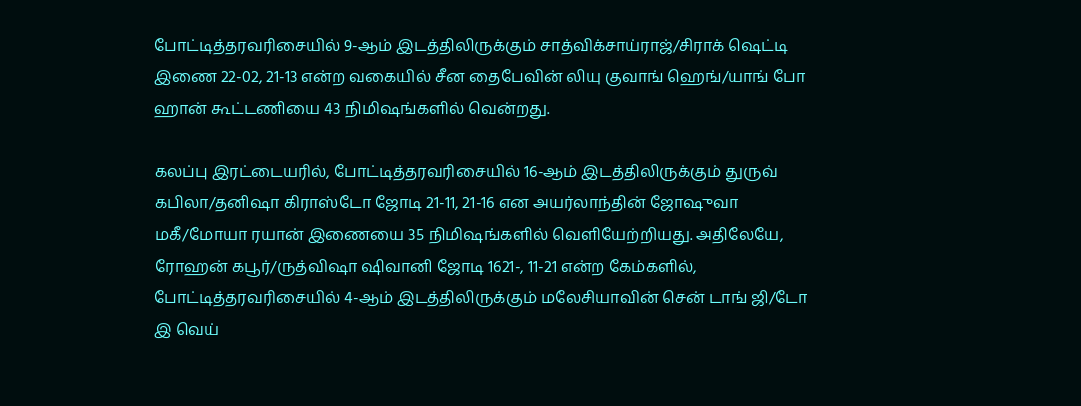போட்டித்தரவரிசையில் 9-ஆம் இடத்திலிருக்கும் சாத்விக்சாய்ராஜ்/சிராக் ஷெட்டி இணை 22-02, 21-13 என்ற வகையில் சீன தைபேவின் லியு குவாங் ஹெங்/யாங் போ ஹான் கூட்டணியை 43 நிமிஷங்களில் வென்றது.

கலப்பு இரட்டையரில், போட்டித்தரவரிசையில் 16-ஆம் இடத்திலிருக்கும் துருவ் கபிலா/தனிஷா கிராஸ்டோ ஜோடி 21-11, 21-16 என அயர்லாந்தின் ஜோஷுவா மகீ/மோயா ரயான் இணையை 35 நிமிஷங்களில் வெளியேற்றியது. அதிலேயே, ரோஹன் கபூர்/ருத்விஷா ஷிவானி ஜோடி 1621-, 11-21 என்ற கேம்களில், போட்டித்தரவரிசையில் 4-ஆம் இடத்திலிருக்கும் மலேசியாவின் சென் டாங் ஜி/டோ இ வெய்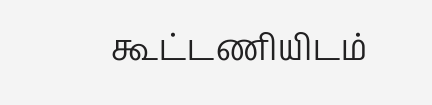கூட்டணியிடம்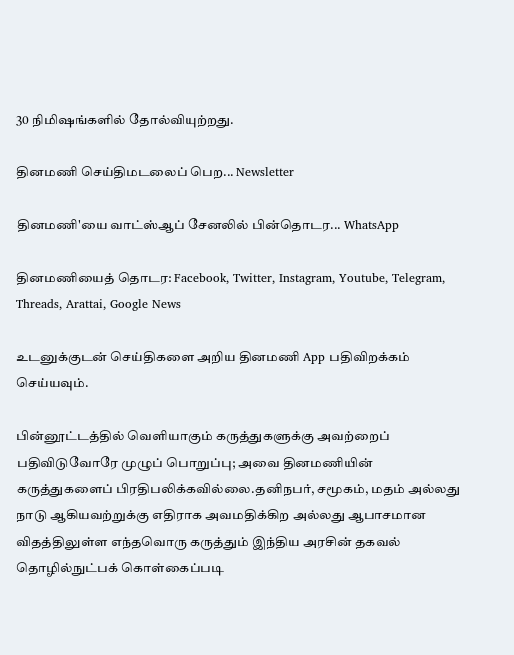30 நிமிஷங்களில் தோல்வியுற்றது.

தினமணி செய்திமடலைப் பெற... Newsletter

தினமணி'யை வாட்ஸ்ஆப் சேனலில் பின்தொடர... WhatsApp

தினமணியைத் தொடர: Facebook, Twitter, Instagram, Youtube, Telegram, Threads, Arattai, Google News

உடனுக்குடன் செய்திகளை அறிய தினமணி App பதிவிறக்கம் செய்யவும்.

பின்னூட்டத்தில் வெளியாகும் கருத்துகளுக்கு அவற்றைப் பதிவிடுவோரே முழுப் பொறுப்பு; அவை தினமணியின் கருத்துகளைப் பிரதிபலிக்கவில்லை.தனிநபர், சமூகம், மதம் அல்லது நாடு ஆகியவற்றுக்கு எதிராக அவமதிக்கிற அல்லது ஆபாசமான விதத்திலுள்ள எந்தவொரு கருத்தும் இந்திய அரசின் தகவல் தொழில்நுட்பக் கொள்கைப்படி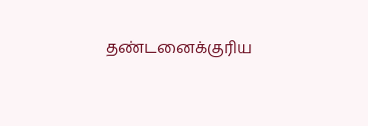தண்டனைக்குரிய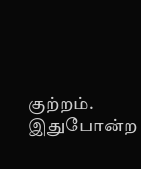குற்றம். இதுபோன்ற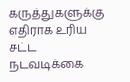கருத்துகளுக்கு எதிராக உரிய சட்ட நடவடிக்கை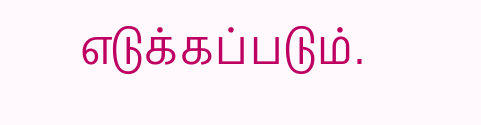எடுக்கப்படும்.